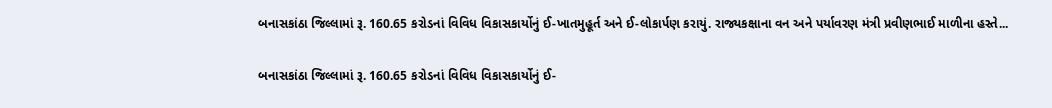બનાસકાંઠા જિલ્લામાં રૂ. 160.65 કરોડનાં વિવિધ વિકાસકાર્યોનું ઈ-ખાતમુહૂર્ત અને ઈ-લોકાર્પણ કરાયું. રાજ્યકક્ષાના વન અને પર્યાવરણ મંત્રી પ્રવીણભાઈ માળીના હસ્તે...

બનાસકાંઠા જિલ્લામાં રૂ. 160.65 કરોડનાં વિવિધ વિકાસકાર્યોનું ઈ-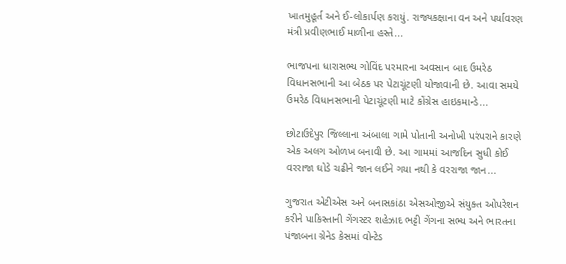ખાતમુહૂર્ત અને ઈ-લોકાર્પણ કરાયું. રાજ્યકક્ષાના વન અને પર્યાવરણ મંત્રી પ્રવીણભાઈ માળીના હસ્તે...

ભાજપના ધારાસભ્ય ગોવિંદ પરમારના અવસાન બાદ ઉમરેઠ વિધાનસભાની આ બેઠક પર પેટાચૂંટણી યોજાવાની છે. આવા સમયે ઉમરેઠ વિધાનસભાની પેટાચૂંટણી માટે કોંગ્રેસ હાઇકમાન્ડે...

છોટાઉદેપુર જિલ્લાના અંબાલા ગામે પોતાની અનોખી પરંપરાને કારણે એક અલગ ઓળખ બનાવી છે. આ ગામમાં આજદિન સુધી કોઈ વરરાજા ઘોડે ચઢીને જાન લઈને ગયા નથી કે વરરાજા જાન...

ગુજરાત એટીએસ અને બનાસકાંઠા એસઓજીએ સંયુક્ત ઓપરેશન કરીને પાકિસ્તાની ગેંગસ્ટર શહેઝાદ ભટ્ટી ગેંગના સભ્ય અને ભારતના પંજાબના ગ્રેનેડ કેસમાં વોન્ટેડ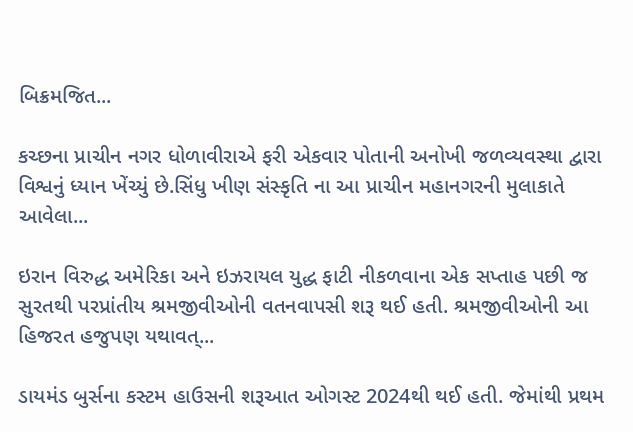બિક્રમજિત...

કચ્છના પ્રાચીન નગર ધોળાવીરાએ ફરી એકવાર પોતાની અનોખી જળવ્યવસ્થા દ્વારા વિશ્વનું ધ્યાન ખેંચ્યું છે.સિંધુ ખીણ સંસ્કૃતિ ના આ પ્રાચીન મહાનગરની મુલાકાતે આવેલા...

ઇરાન વિરુદ્ધ અમેરિકા અને ઇઝરાયલ યુદ્ધ ફાટી નીકળવાના એક સપ્તાહ પછી જ સુરતથી પરપ્રાંતીય શ્રમજીવીઓની વતનવાપસી શરૂ થઈ હતી. શ્રમજીવીઓની આ હિજરત હજુપણ યથાવત્...

ડાયમંડ બુર્સના કસ્ટમ હાઉસની શરૂઆત ઓગસ્ટ 2024થી થઈ હતી. જેમાંથી પ્રથમ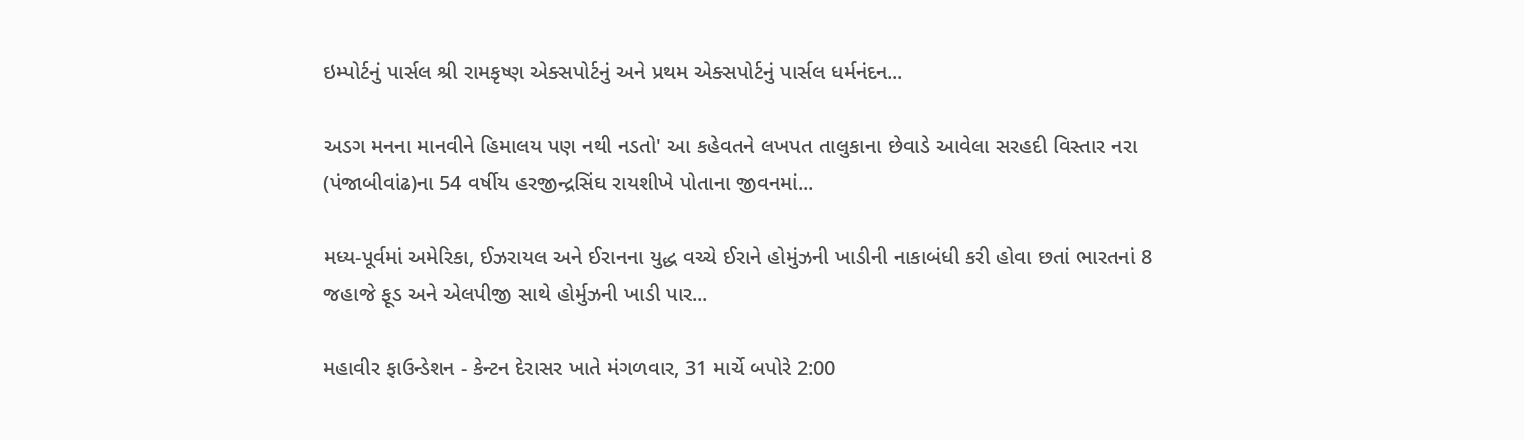ઇમ્પોર્ટનું પાર્સલ શ્રી રામકૃષ્ણ એક્સપોર્ટનું અને પ્રથમ એક્સપોર્ટનું પાર્સલ ધર્મનંદન...

અડગ મનના માનવીને હિમાલય પણ નથી નડતો' આ કહેવતને લખપત તાલુકાના છેવાડે આવેલા સરહદી વિસ્તાર નરા (પંજાબીવાંઢ)ના 54 વર્ષીય હરજીન્દ્રસિંઘ રાયશીખે પોતાના જીવનમાં...

મધ્ય-પૂર્વમાં અમેરિકા, ઈઝરાયલ અને ઈરાનના યુદ્ધ વચ્ચે ઈરાને હોમુંઝની ખાડીની નાકાબંધી કરી હોવા છતાં ભારતનાં 8 જહાજે ફૂડ અને એલપીજી સાથે હોર્મુઝની ખાડી પાર...

મહાવીર ફાઉન્ડેશન - કેન્ટન દેરાસર ખાતે મંગળવાર, 31 માર્ચે બપોરે 2:00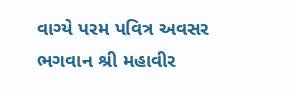વાગ્યે પરમ પવિત્ર અવસર ભગવાન શ્રી મહાવીર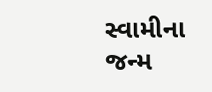સ્વામીના જન્મ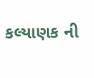કલ્યાણક ની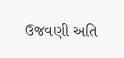ઉજવણી અતિ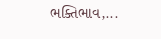ભક્તિભાવ,...